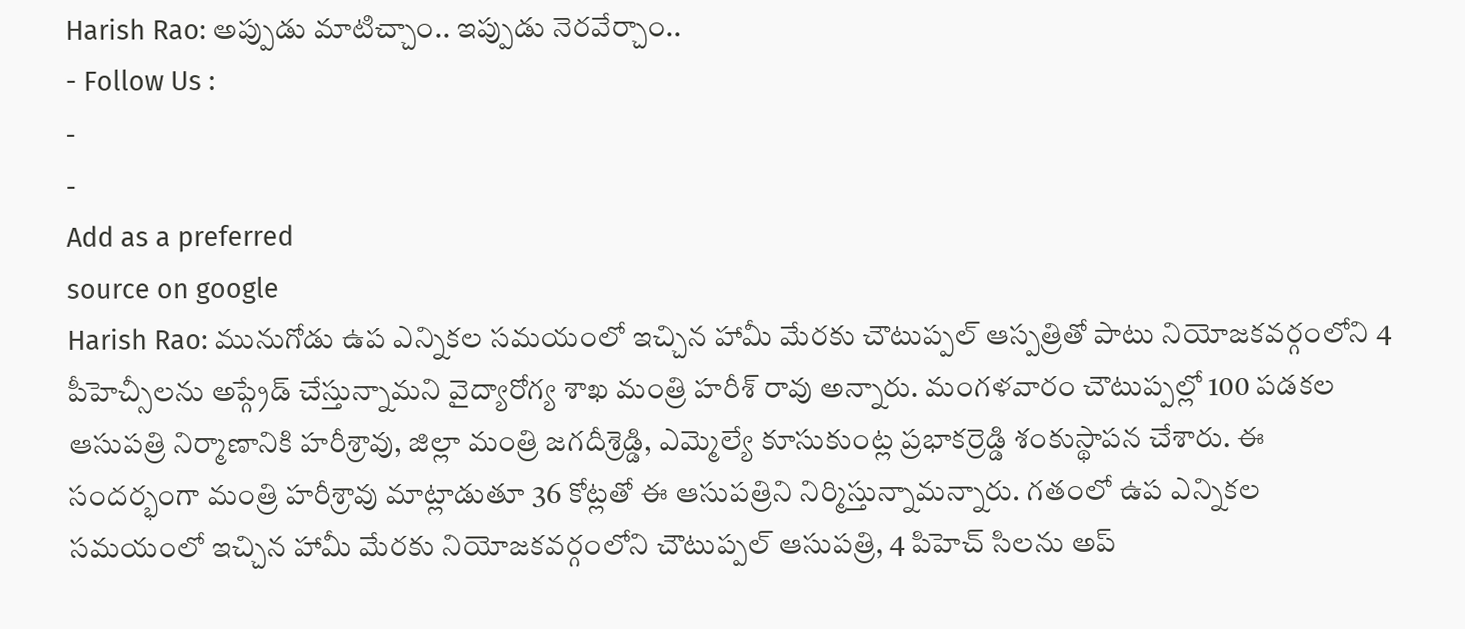Harish Rao: అప్పుడు మాటిచ్చాం.. ఇప్పుడు నెరవేర్చాం..
- Follow Us :
-
-
Add as a preferred
source on google
Harish Rao: మునుగోడు ఉప ఎన్నికల సమయంలో ఇచ్చిన హామీ మేరకు చౌటుప్పల్ ఆస్పత్రితో పాటు నియోజకవర్గంలోని 4 పీహెచ్సీలను అప్గ్రేడ్ చేస్తున్నామని వైద్యారోగ్య శాఖ మంత్రి హరీశ్ రావు అన్నారు. మంగళవారం చౌటుప్పల్లో 100 పడకల ఆసుపత్రి నిర్మాణానికి హరీశ్రావు, జిల్లా మంత్రి జగదీశ్రెడ్డి, ఎమ్మెల్యే కూసుకుంట్ల ప్రభాకర్రెడ్డి శంకుస్థాపన చేశారు. ఈ సందర్భంగా మంత్రి హరీశ్రావు మాట్లాడుతూ 36 కోట్లతో ఈ ఆసుపత్రిని నిర్మిస్తున్నామన్నారు. గతంలో ఉప ఎన్నికల సమయంలో ఇచ్చిన హామీ మేరకు నియోజకవర్గంలోని చౌటుప్పల్ ఆసుపత్రి, 4 పిహెచ్ సిలను అప్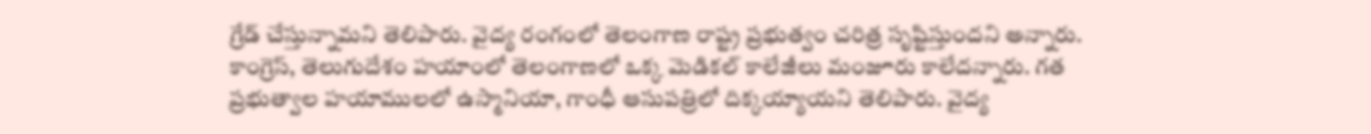గ్రేడ్ చేస్తున్నామని తెలిపారు. వైద్య రంగంలో తెలంగాణ రాష్ట్ర ప్రభుత్వం చరిత్ర సృష్టిస్తుందని అన్నారు. కాంగ్రెస్, తెలుగుదేశం హయాంలో తెలంగాణలో ఒక్క మెడికల్ కాలేజీలు మంజూరు కాలేదన్నారు. గత ప్రభుత్వాల హయాములలో ఉస్మానియా, గాంధీ ఆసుపత్రిలో దిక్కయ్యాయని తెలిపారు. వైద్య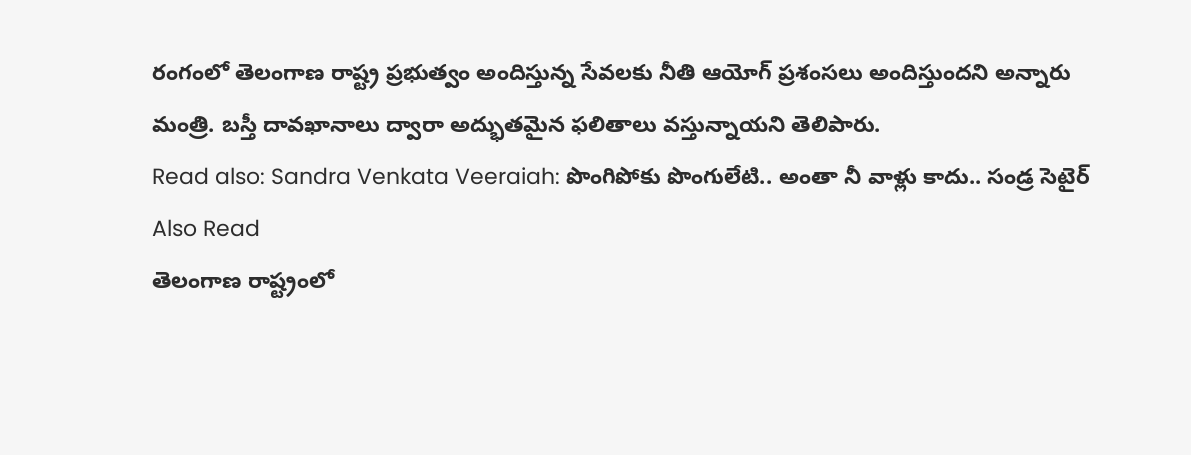రంగంలో తెలంగాణ రాష్ట్ర ప్రభుత్వం అందిస్తున్న సేవలకు నీతి ఆయోగ్ ప్రశంసలు అందిస్తుందని అన్నారు మంత్రి. బస్తీ దావఖానాలు ద్వారా అద్భుతమైన ఫలితాలు వస్తున్నాయని తెలిపారు.
Read also: Sandra Venkata Veeraiah: పొంగిపోకు పొంగులేటి.. అంతా నీ వాళ్లు కాదు.. సండ్ర సెటైర్
Also Read
తెలంగాణ రాష్ట్రంలో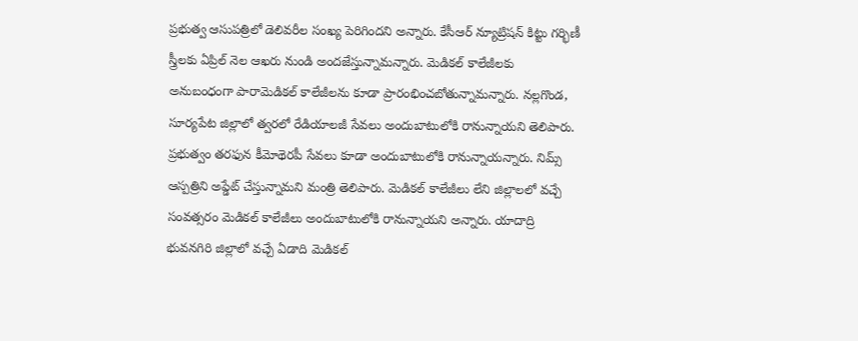ప్రభుత్వ ఆసుపత్రిలో డెలివరీల సంఖ్య పెరిగిందని అన్నారు. కేసీఆర్ న్యూట్రిషన్ కిట్టు గర్భిణీ స్త్రీలకు ఏప్రిల్ నెల ఆఖరు నుండి అందజేస్తున్నామన్నారు. మెడికల్ కాలేజీలకు అనుబంధంగా పారామెడికల్ కాలేజీలను కూడా ప్రారంభించబోతున్నామన్నారు. నల్లగొండ, సూర్యపేట జిల్లాలో త్వరలో రేడియాలజీ సేవలు అందుబాటులోకి రానున్నాయని తెలిపారు. ప్రభుత్వం తరఫున కీమోథెరపీ సేవలు కూడా అందుబాటులోకి రానున్నాయన్నారు. నిమ్స్ ఆస్పత్రిని అప్డేట్ చేస్తున్నామని మంత్రి తెలిపారు. మెడికల్ కాలేజీలు లేని జిల్లాలలో వచ్చే సంవత్సరం మెడికల్ కాలేజీలు అందుబాటులోకి రానున్నాయని అన్నారు. యాదాద్రి భువనగిరి జిల్లాలో వచ్చే ఏడాది మెడికల్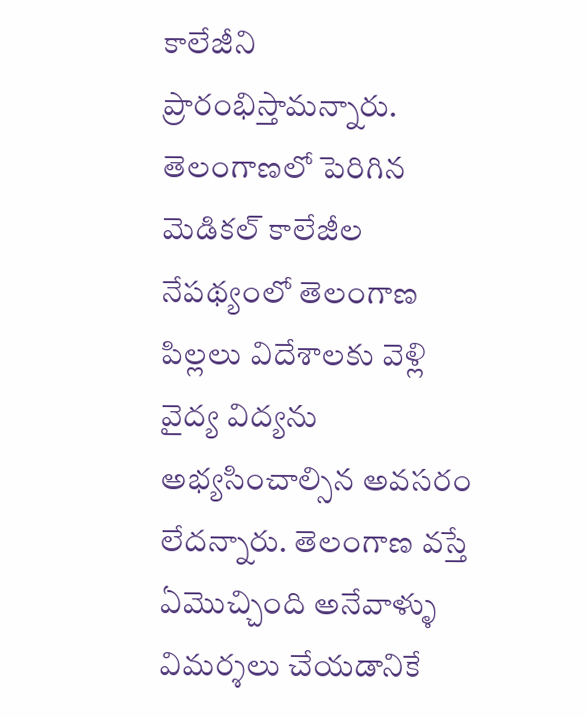కాలేజీని ప్రారంభిస్తామన్నారు. తెలంగాణలో పెరిగిన మెడికల్ కాలేజీల నేపథ్యంలో తెలంగాణ పిల్లలు విదేశాలకు వెళ్లి వైద్య విద్యను అభ్యసించాల్సిన అవసరం లేదన్నారు. తెలంగాణ వస్తే ఏమొచ్చింది అనేవాళ్ళు విమర్శలు చేయడానికే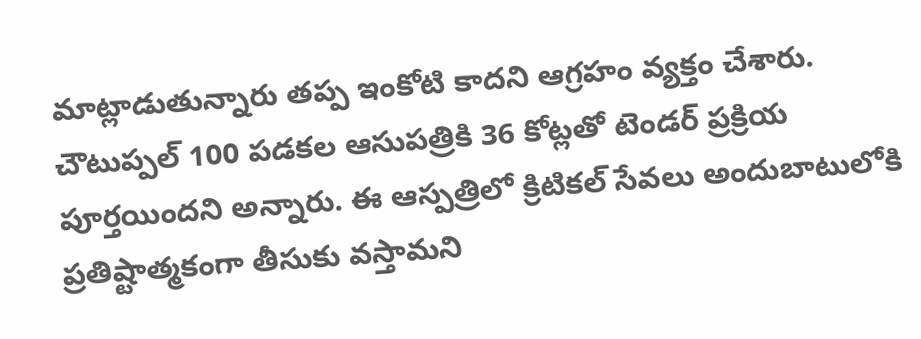మాట్లాడుతున్నారు తప్ప ఇంకోటి కాదని ఆగ్రహం వ్యక్తం చేశారు. చౌటుప్పల్ 100 పడకల ఆసుపత్రికి 36 కోట్లతో టెండర్ ప్రక్రియ పూర్తయిందని అన్నారు. ఈ ఆస్పత్రిలో క్రిటికల్ సేవలు అందుబాటులోకి ప్రతిష్టాత్మకంగా తీసుకు వస్తామని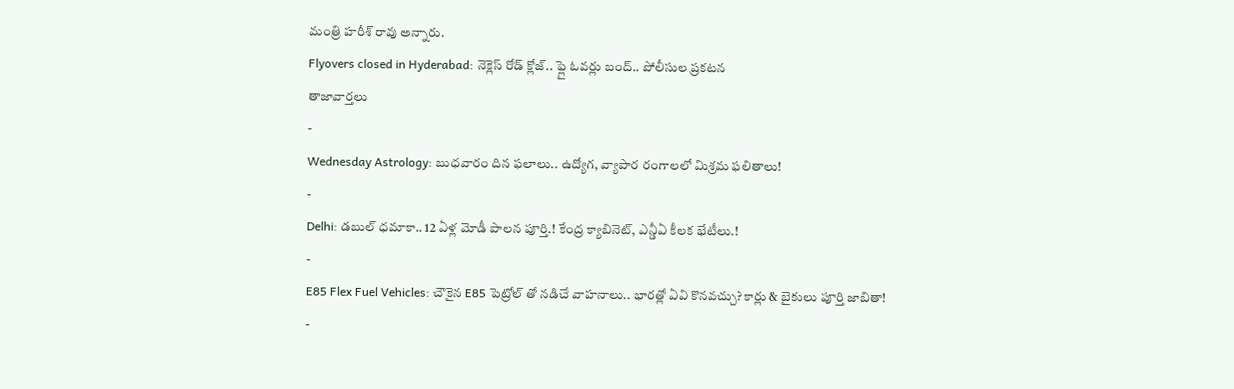మంత్రి హరీశ్ రావు అన్నారు.
Flyovers closed in Hyderabad: నెక్లెస్ రోడ్ క్లోజ్.. ఫ్లై ఓవర్లు బంద్.. పోలీసుల ప్రకటన
తాజావార్తలు
-
Wednesday Astrology: బుధవారం దిన ఫలాలు.. ఉద్యోగ, వ్యాపార రంగాలలో మిశ్రమ ఫలితాలు!
-
Delhi: డబుల్ ధమాకా.. 12 ఏళ్ల మోడీ పాలన పూర్తి.! కేంద్ర క్యాబినెట్, ఎన్డీఏ కీలక భేటీలు.!
-
E85 Flex Fuel Vehicles: చౌకైన E85 పెట్రోల్ తో నడిచే వాహనాలు.. భారత్లో ఏవి కొనవచ్చు? కార్లు & బైకులు పూర్తి జాబితా!
-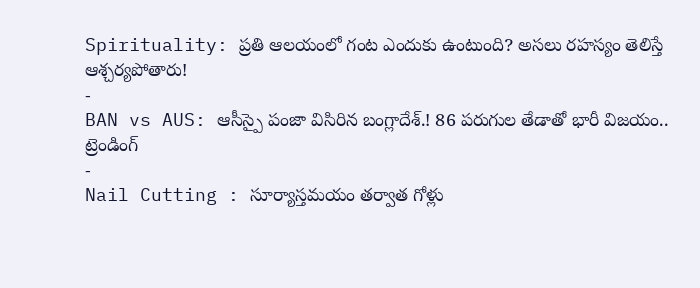Spirituality: ప్రతి ఆలయంలో గంట ఎందుకు ఉంటుంది? అసలు రహస్యం తెలిస్తే ఆశ్చర్యపోతారు!
-
BAN vs AUS: ఆసీస్పై పంజా విసిరిన బంగ్లాదేశ్.! 86 పరుగుల తేడాతో భారీ విజయం..
ట్రెండింగ్
-
Nail Cutting : సూర్యాస్తమయం తర్వాత గోళ్లు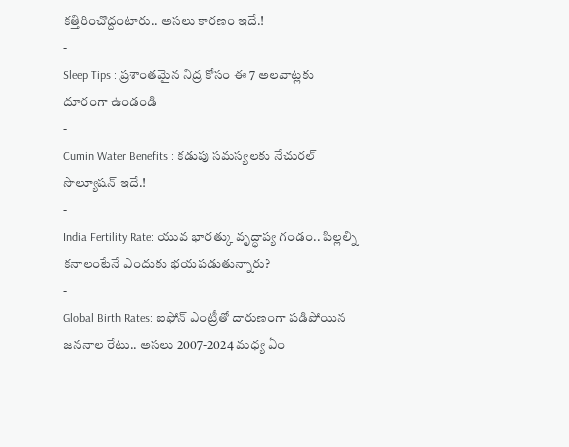కత్తిరించొద్దంటారు.. అసలు కారణం ఇదే.!
-
Sleep Tips : ప్రశాంతమైన నిద్ర కోసం ఈ 7 అలవాట్లకు దూరంగా ఉండండి
-
Cumin Water Benefits : కడుపు సమస్యలకు నేచురల్ సొల్యూషన్ ఇదే.!
-
India Fertility Rate: యువ భారత్కు వృద్ధాప్య గండం.. పిల్లల్ని కనాలంటేనే ఎందుకు భయపడుతున్నారు?
-
Global Birth Rates: ఐఫోన్ ఎంట్రీతో దారుణంగా పడిపోయిన జననాల రేటు.. అసలు 2007-2024 మధ్య ఏం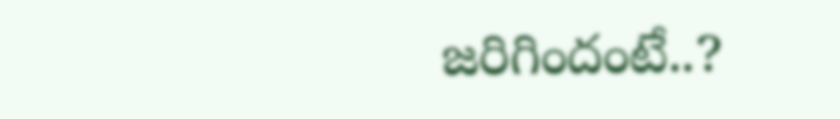జరిగిందంటే..?